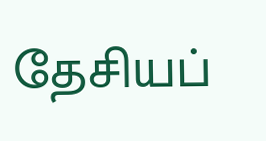தேசியப்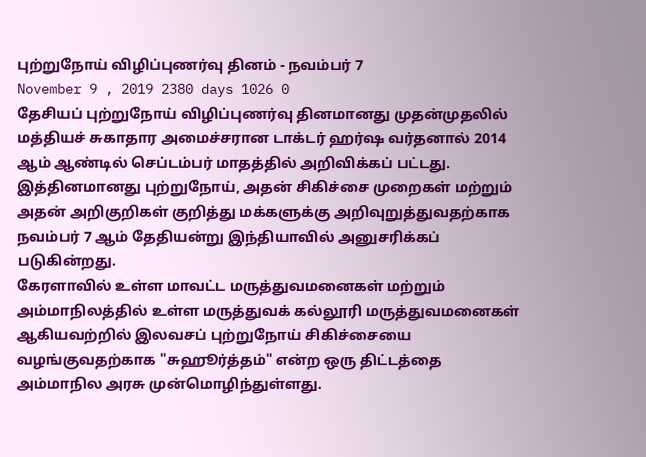புற்றுநோய் விழிப்புணர்வு தினம் - நவம்பர் 7
November 9 , 2019 2380 days 1026 0
தேசியப் புற்றுநோய் விழிப்புணர்வு தினமானது முதன்முதலில் மத்தியச் சுகாதார அமைச்சரான டாக்டர் ஹர்ஷ வர்தனால் 2014 ஆம் ஆண்டில் செப்டம்பர் மாதத்தில் அறிவிக்கப் பட்டது.
இத்தினமானது புற்றுநோய், அதன் சிகிச்சை முறைகள் மற்றும் அதன் அறிகுறிகள் குறித்து மக்களுக்கு அறிவுறுத்துவதற்காக நவம்பர் 7 ஆம் தேதியன்று இந்தியாவில் அனுசரிக்கப் படுகின்றது.
கேரளாவில் உள்ள மாவட்ட மருத்துவமனைகள் மற்றும் அம்மாநிலத்தில் உள்ள மருத்துவக் கல்லூரி மருத்துவமனைகள் ஆகியவற்றில் இலவசப் புற்றுநோய் சிகிச்சையை வழங்குவதற்காக "சுஹூர்த்தம்" என்ற ஒரு திட்டத்தை அம்மாநில அரசு முன்மொழிந்துள்ளது.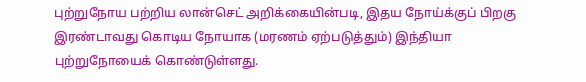புற்றுநோய பற்றிய லான்செட் அறிக்கையின்படி, இதய நோய்க்குப் பிறகு இரண்டாவது கொடிய நோயாக (மரணம் ஏற்படுத்தும்) இந்தியா புற்றுநோயைக் கொண்டுள்ளது.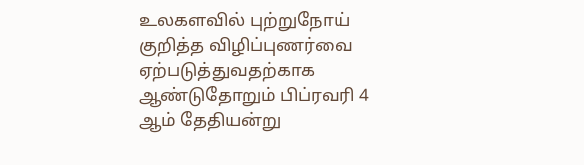உலகளவில் புற்றுநோய் குறித்த விழிப்புணர்வை ஏற்படுத்துவதற்காக ஆண்டுதோறும் பிப்ரவரி 4 ஆம் தேதியன்று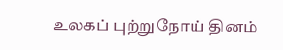உலகப் புற்றுநோய் தினம்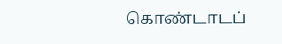கொண்டாடப்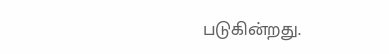படுகின்றது.